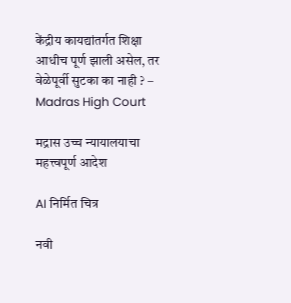केंद्रीय कायद्यांतर्गत शिक्षा आधीच पूर्ण झाली असेल, तर वेळेपूर्वी सुटका का नाही ? – Madras High Court

मद्रास उच्च न्यायालयाचा महत्त्वपूर्ण आदेश

AI निर्मित चित्र

नवी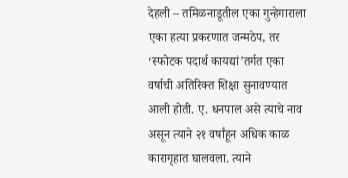देहली – तमिळनाडूतील एका गुन्हेगाराला एका हत्या प्रकरणात जन्मठेप, तर ‘स्फोटक पदार्थ कायद्यां’तर्गत एका वर्षाची अतिरिक्त शिक्षा सुनावण्यात आली होती. ए. धनपाल असे त्याचे नाव असून त्याने २१ वर्षांहून अधिक काळ कारागृहात घालवला. त्याने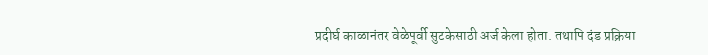प्रदीर्घ काळानंतर वेळेपूर्वी सुटकेसाठी अर्ज केला होता. तथापि दंड प्रक्रिया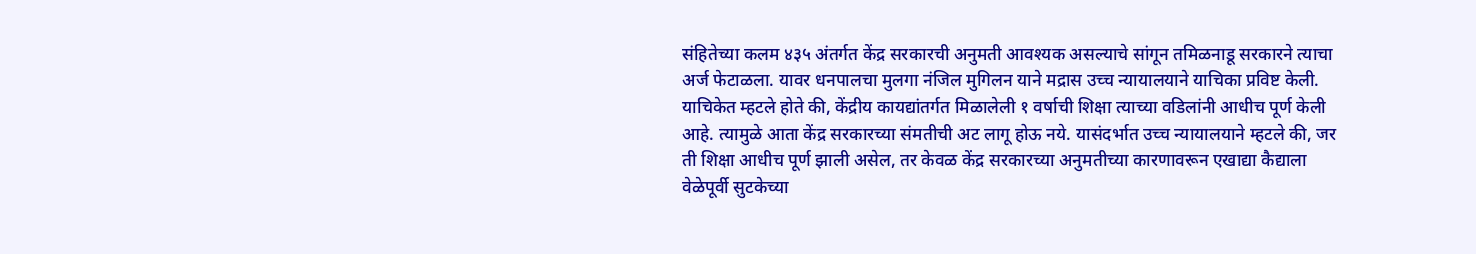संहितेच्या कलम ४३५ अंतर्गत केंद्र सरकारची अनुमती आवश्यक असल्याचे सांगून तमिळनाडू सरकारने त्याचा अर्ज फेटाळला. यावर धनपालचा मुलगा नंजिल मुगिलन याने मद्रास उच्च न्यायालयाने याचिका प्रविष्ट केली. याचिकेत म्हटले होते की, केंद्रीय कायद्यांतर्गत मिळालेली १ वर्षाची शिक्षा त्याच्या वडिलांनी आधीच पूर्ण केली आहे. त्यामुळे आता केंद्र सरकारच्या संमतीची अट लागू होऊ नये. यासंदर्भात उच्च न्यायालयाने म्हटले की, जर ती शिक्षा आधीच पूर्ण झाली असेल, तर केवळ केंद्र सरकारच्या अनुमतीच्या कारणावरून एखाद्या कैद्याला वेळेपूर्वी सुटकेच्या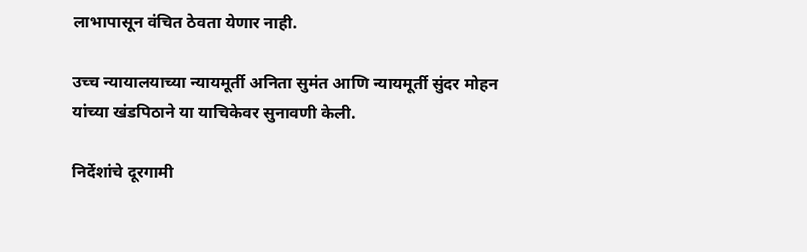लाभापासून वंचित ठेवता येणार नाही.

उच्च न्यायालयाच्या न्यायमूर्ती अनिता सुमंत आणि न्यायमूर्ती सुंदर मोहन यांच्या खंडपिठाने या याचिकेवर सुनावणी केली.

निर्देशांचे दूरगामी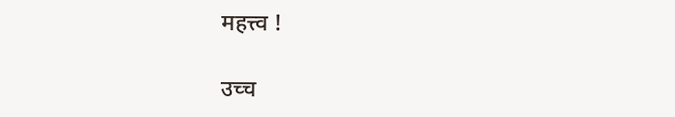महत्त्व !

उच्च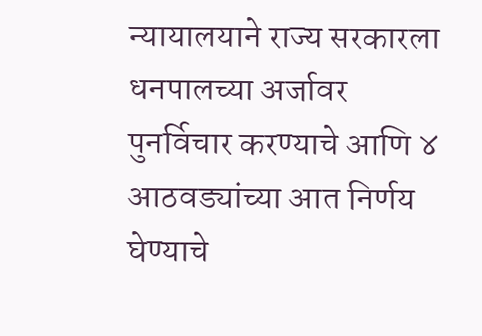न्यायालयाने राज्य सरकारला धनपालच्या अर्जावर पुनर्विचार करण्याचे आणि ४ आठवड्यांच्या आत निर्णय घेण्याचे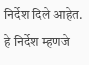निर्देश दिले आहेत. हे निर्देश म्हणजे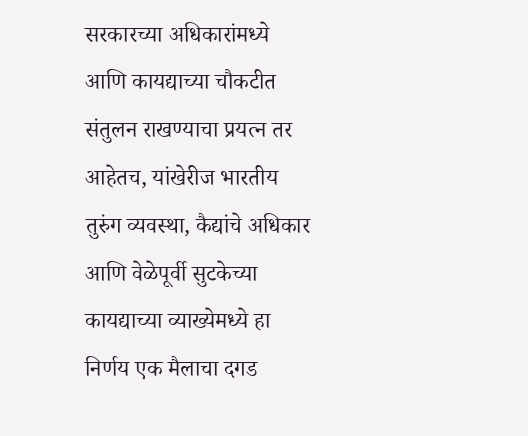सरकारच्या अधिकारांमध्ये आणि कायद्याच्या चौकटीत संतुलन राखण्याचा प्रयत्न तर आहेतच, यांखेरीज भारतीय तुरुंग व्यवस्था, कैद्यांचे अधिकार आणि वेळेपूर्वी सुटकेच्या कायद्याच्या व्याख्येमध्ये हा निर्णय एक मैलाचा दगड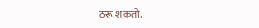ठरू शकतो.